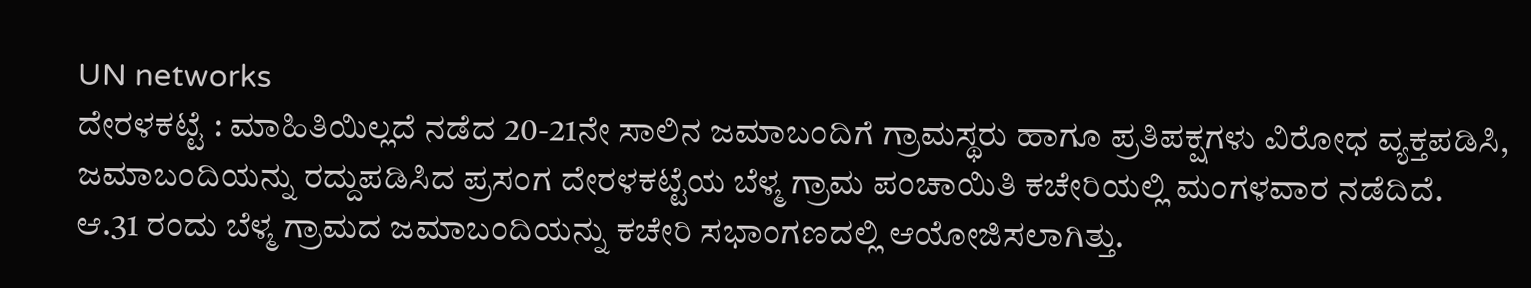UN networks
ದೇರಳಕಟ್ಟೆ : ಮಾಹಿತಿಯಿಲ್ಲದೆ ನಡೆದ 20-21ನೇ ಸಾಲಿನ ಜಮಾಬಂದಿಗೆ ಗ್ರಾಮಸ್ಥರು ಹಾಗೂ ಪ್ರತಿಪಕ್ಷಗಳು ವಿರೋಧ ವ್ಯಕ್ತಪಡಿಸಿ, ಜಮಾಬಂದಿಯನ್ನು ರದ್ದುಪಡಿಸಿದ ಪ್ರಸಂಗ ದೇರಳಕಟ್ಟೆಯ ಬೆಳ್ಮ ಗ್ರಾಮ ಪಂಚಾಯಿತಿ ಕಚೇರಿಯಲ್ಲಿ ಮಂಗಳವಾರ ನಡೆದಿದೆ.
ಆ.31 ರಂದು ಬೆಳ್ಮ ಗ್ರಾಮದ ಜಮಾಬಂದಿಯನ್ನು ಕಚೇರಿ ಸಭಾಂಗಣದಲ್ಲಿ ಆಯೋಜಿಸಲಾಗಿತ್ತು.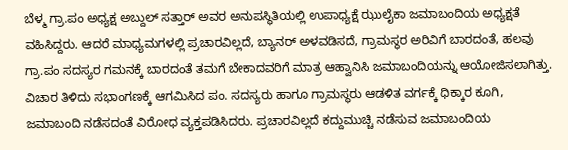ಬೆಳ್ಮ ಗ್ರಾ.ಪಂ ಅಧ್ಯಕ್ಷ ಅಬ್ದುಲ್ ಸತ್ತಾರ್ ಅವರ ಅನುಪಸ್ಥಿತಿಯಲ್ಲಿ ಉಪಾಧ್ಯಕ್ಷೆ ಝುಲೈಕಾ ಜಮಾಬಂದಿಯ ಅಧ್ಯಕ್ಷತೆ ವಹಿಸಿದ್ದರು. ಆದರೆ ಮಾಧ್ಯಮಗಳಲ್ಲಿ ಪ್ರಚಾರವಿಲ್ಲದೆ, ಬ್ಯಾನರ್ ಅಳವಡಿಸದೆ, ಗ್ರಾಮಸ್ಥರ ಅರಿವಿಗೆ ಬಾರದಂತೆ, ಹಲವು ಗ್ರಾ.ಪಂ ಸದಸ್ಯರ ಗಮನಕ್ಕೆ ಬಾರದಂತೆ ತಮಗೆ ಬೇಕಾದವರಿಗೆ ಮಾತ್ರ ಆಹ್ವಾನಿಸಿ ಜಮಾಬಂದಿಯನ್ನು ಆಯೋಜಿಸಲಾಗಿತ್ತು. ವಿಚಾರ ತಿಳಿದು ಸಭಾಂಗಣಕ್ಕೆ ಆಗಮಿಸಿದ ಪಂ. ಸದಸ್ಯರು ಹಾಗೂ ಗ್ರಾಮಸ್ಥರು ಆಡಳಿತ ವರ್ಗಕ್ಕೆ ಧಿಕ್ಕಾರ ಕೂಗಿ, ಜಮಾಬಂದಿ ನಡೆಸದಂತೆ ವಿರೋಧ ವ್ಯಕ್ತಪಡಿಸಿದರು. ಪ್ರಚಾರವಿಲ್ಲದೆ ಕದ್ದುಮುಚ್ಚಿ ನಡೆಸುವ ಜಮಾಬಂದಿಯ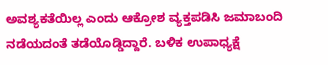ಅವಶ್ಯಕತೆಯಿಲ್ಲ ಎಂದು ಆಕ್ರೋಶ ವ್ಯಕ್ತಪಡಿಸಿ ಜಮಾಬಂದಿ ನಡೆಯದಂತೆ ತಡೆಯೊಡ್ಡಿದ್ದಾರೆ. ಬಳಿಕ ಉಪಾಧ್ಯಕ್ಷೆ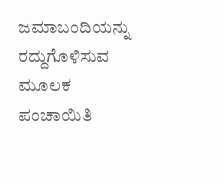ಜಮಾಬಂದಿಯನ್ನು ರದ್ದುಗೊಳಿಸುವ ಮೂಲಕ ಪಂಚಾಯಿತಿ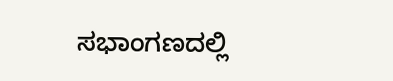ಸಭಾಂಗಣದಲ್ಲಿ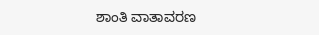ಶಾಂತಿ ವಾತಾವರಣ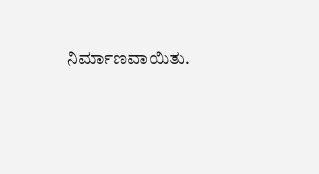ನಿರ್ಮಾಣವಾಯಿತು.